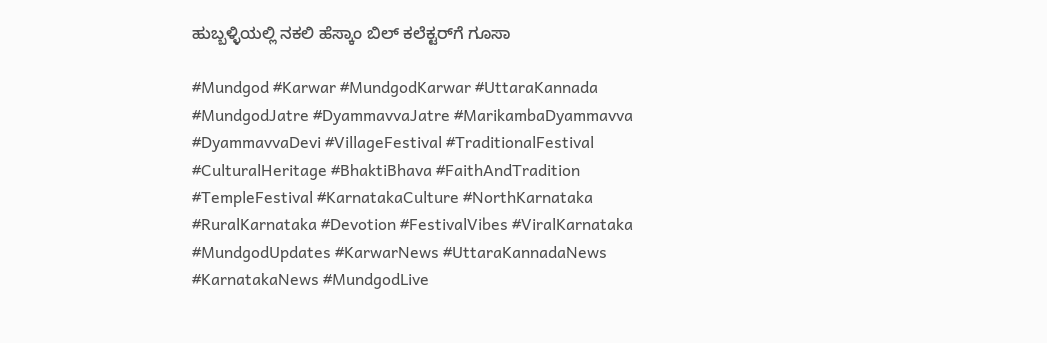ಹುಬ್ಬಳ್ಳಿಯಲ್ಲಿ ನಕಲಿ ಹೆಸ್ಕಾಂ ಬಿಲ್ ಕಲೆಕ್ಟರ್‌ಗೆ ಗೂಸಾ

#Mundgod #Karwar #MundgodKarwar #UttaraKannada #MundgodJatre #DyammavvaJatre #MarikambaDyammavva #DyammavvaDevi #VillageFestival #TraditionalFestival #CulturalHeritage #BhaktiBhava #FaithAndTradition #TempleFestival #KarnatakaCulture #NorthKarnataka #RuralKarnataka #Devotion #FestivalVibes #ViralKarnataka #MundgodUpdates #KarwarNews #UttaraKannadaNews #KarnatakaNews #MundgodLive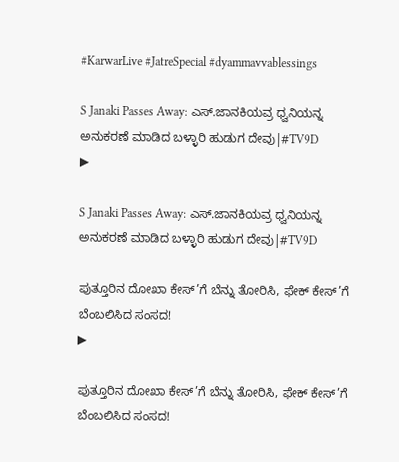#KarwarLive #JatreSpecial #dyammavvablessings

S Janaki Passes Away: ಎಸ್.ಜಾನಕಿಯವ್ರ ಧ್ವನಿಯನ್ನ ಅನುಕರಣೆ ಮಾಡಿದ ಬಳ್ಳಾರಿ ಹುಡುಗ ದೇವು|#TV9D
▶

S Janaki Passes Away: ಎಸ್.ಜಾನಕಿಯವ್ರ ಧ್ವನಿಯನ್ನ ಅನುಕರಣೆ ಮಾಡಿದ ಬಳ್ಳಾರಿ ಹುಡುಗ ದೇವು|#TV9D

ಪುತ್ತೂರಿನ ದೋಖಾ ಕೇಸ್’ಗೆ ಬೆನ್ನು ತೋರಿಸಿ, ಫೇಕ್ ಕೇಸ್’ಗೆ ಬೆಂಬಲಿಸಿದ ಸಂಸದ!
▶

ಪುತ್ತೂರಿನ ದೋಖಾ ಕೇಸ್’ಗೆ ಬೆನ್ನು ತೋರಿಸಿ, ಫೇಕ್ ಕೇಸ್’ಗೆ ಬೆಂಬಲಿಸಿದ ಸಂಸದ!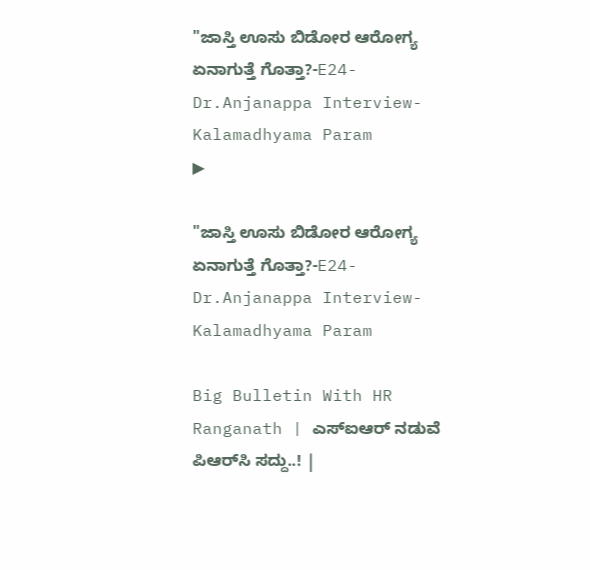"ಜಾಸ್ತಿ ಊಸು ಬಿಡೋರ ಆರೋಗ್ಯ ಏನಾಗುತ್ತೆ ಗೊತ್ತಾ?-E24-Dr.Anjanappa Interview-Kalamadhyama Param
▶

"ಜಾಸ್ತಿ ಊಸು ಬಿಡೋರ ಆರೋಗ್ಯ ಏನಾಗುತ್ತೆ ಗೊತ್ತಾ?-E24-Dr.Anjanappa Interview-Kalamadhyama Param

Big Bulletin With HR Ranganath | ಎಸ್‌ಐಆರ್‌ ನಡುವೆ ಪಿಆರ್‌ಸಿ ಸದ್ದು..! |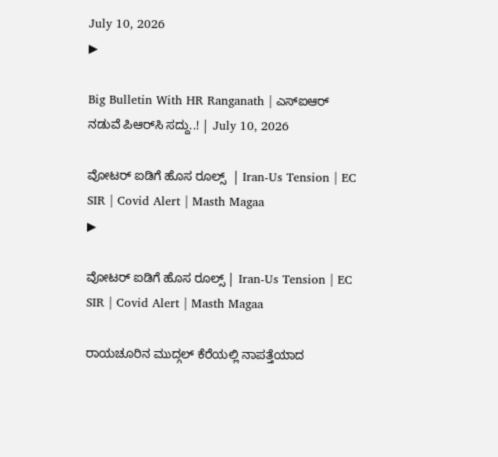July 10, 2026
▶

Big Bulletin With HR Ranganath | ಎಸ್‌ಐಆರ್‌ ನಡುವೆ ಪಿಆರ್‌ಸಿ ಸದ್ದು..! | July 10, 2026

ವೋಟರ್ ಐಡಿಗೆ ಹೊಸ ರೂಲ್ಸ್  | Iran-Us Tension | EC SIR | Covid Alert | Masth Magaa
▶

ವೋಟರ್ ಐಡಿಗೆ ಹೊಸ ರೂಲ್ಸ್ | Iran-Us Tension | EC SIR | Covid Alert | Masth Magaa

ರಾಯಚೂರಿನ ಮುದ್ಗಲ್ ಕೆರೆಯಲ್ಲಿ ನಾಪತ್ತೆಯಾದ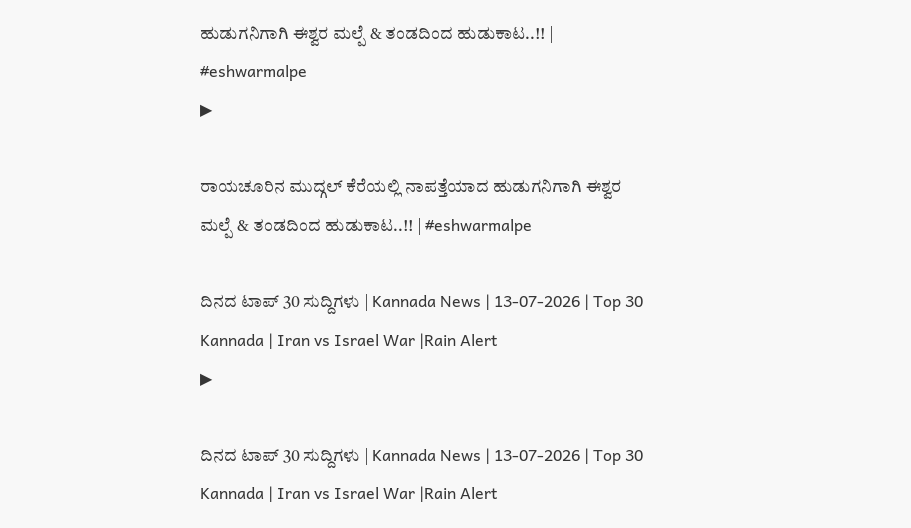ಹುಡುಗನಿಗಾಗಿ ಈಶ್ವರ ಮಲ್ಪೆ & ತಂಡದಿಂದ ಹುಡುಕಾಟ..!! | #eshwarmalpe
▶

ರಾಯಚೂರಿನ ಮುದ್ಗಲ್ ಕೆರೆಯಲ್ಲಿ ನಾಪತ್ತೆಯಾದ ಹುಡುಗನಿಗಾಗಿ ಈಶ್ವರ ಮಲ್ಪೆ & ತಂಡದಿಂದ ಹುಡುಕಾಟ..!! | #eshwarmalpe

ದಿನದ ಟಾಪ್ 30 ಸುದ್ದಿಗಳು | Kannada News | 13-07-2026 | Top 30 Kannada | Iran vs Israel War |Rain Alert
▶

ದಿನದ ಟಾಪ್ 30 ಸುದ್ದಿಗಳು | Kannada News | 13-07-2026 | Top 30 Kannada | Iran vs Israel War |Rain Alert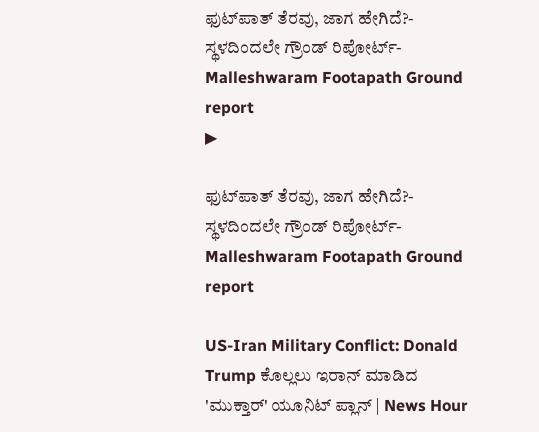ಫುಟ್‌ಪಾತ್ ತೆರವು, ಜಾಗ ಹೇಗಿದೆ?- ಸ್ಥಳದಿಂದಲೇ ಗ್ರೌಂಡ್ ರಿಪೋರ್ಟ್- Malleshwaram Footapath Ground report
▶

ಫುಟ್‌ಪಾತ್ ತೆರವು, ಜಾಗ ಹೇಗಿದೆ?- ಸ್ಥಳದಿಂದಲೇ ಗ್ರೌಂಡ್ ರಿಪೋರ್ಟ್- Malleshwaram Footapath Ground report

US-Iran Military Conflict: Donald Trump ಕೊಲ್ಲಲು ಇರಾನ್ ಮಾಡಿದ 'ಮುಕ್ತಾರ್' ಯೂನಿಟ್ ಪ್ಲಾನ್ | News Hour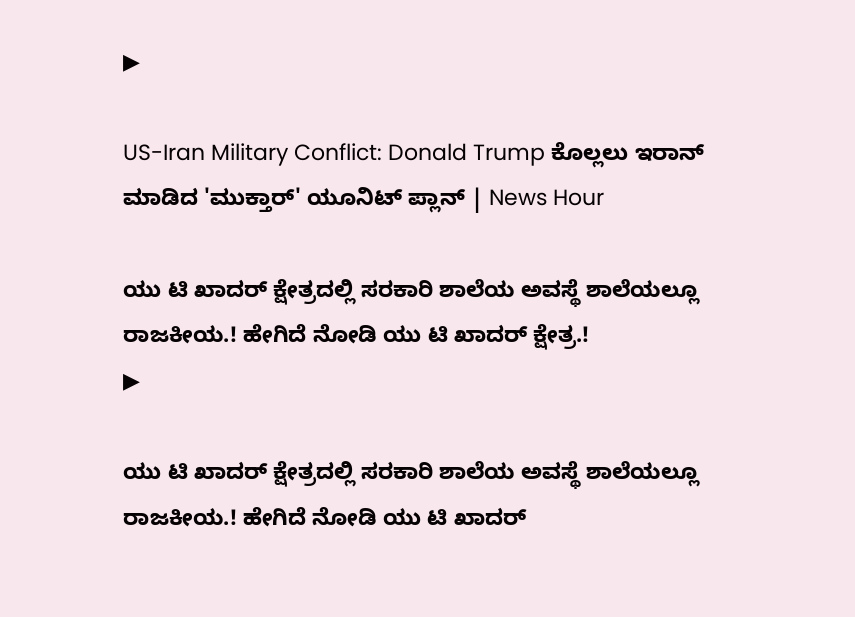▶

US-Iran Military Conflict: Donald Trump ಕೊಲ್ಲಲು ಇರಾನ್ ಮಾಡಿದ 'ಮುಕ್ತಾರ್' ಯೂನಿಟ್ ಪ್ಲಾನ್ | News Hour

ಯು ಟಿ ಖಾದರ್ ಕ್ಷೇತ್ರದಲ್ಲಿ ಸರಕಾರಿ ಶಾಲೆಯ ಅವಸ್ಥೆ ಶಾಲೆಯಲ್ಲೂ ರಾಜಕೀಯ.! ಹೇಗಿದೆ ನೋಡಿ ಯು ಟಿ ಖಾದರ್ ಕ್ಷೇತ್ರ.!
▶

ಯು ಟಿ ಖಾದರ್ ಕ್ಷೇತ್ರದಲ್ಲಿ ಸರಕಾರಿ ಶಾಲೆಯ ಅವಸ್ಥೆ ಶಾಲೆಯಲ್ಲೂ ರಾಜಕೀಯ.! ಹೇಗಿದೆ ನೋಡಿ ಯು ಟಿ ಖಾದರ್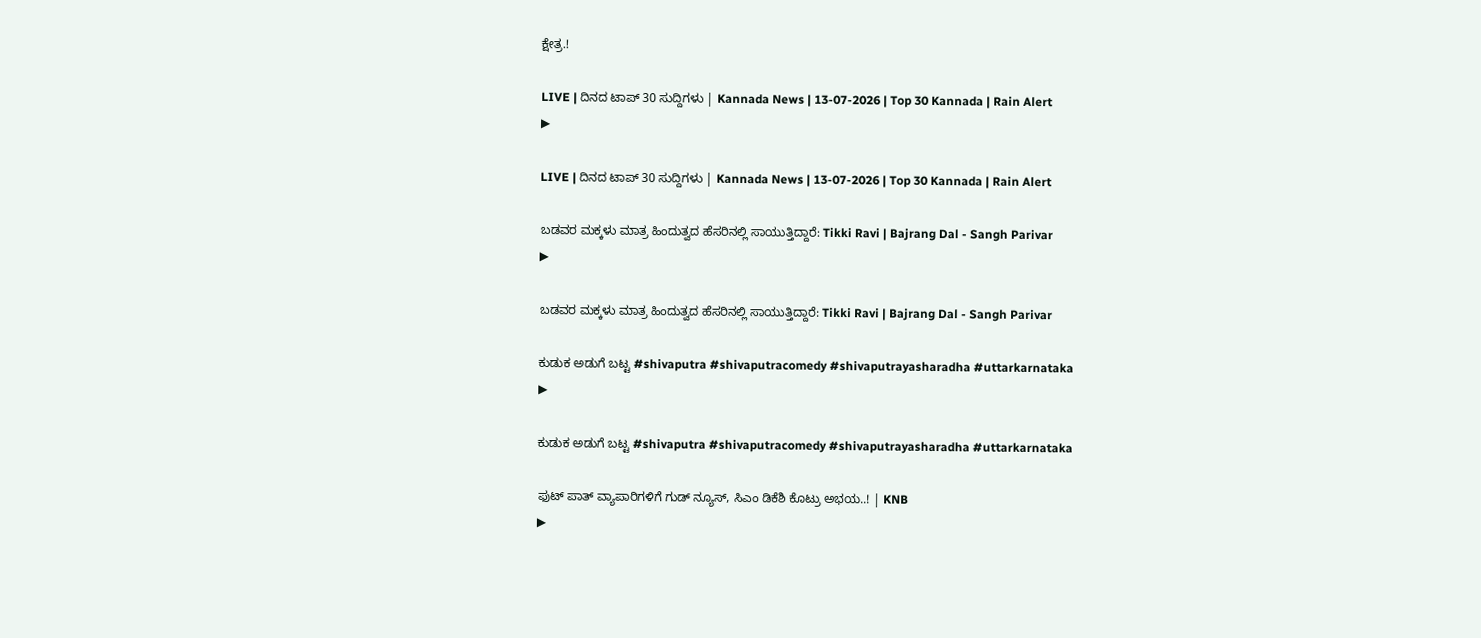ಕ್ಷೇತ್ರ.!

LIVE | ದಿನದ ಟಾಪ್ 30 ಸುದ್ದಿಗಳು | Kannada News | 13-07-2026 | Top 30 Kannada | Rain Alert
▶

LIVE | ದಿನದ ಟಾಪ್ 30 ಸುದ್ದಿಗಳು | Kannada News | 13-07-2026 | Top 30 Kannada | Rain Alert

ಬಡವರ ಮಕ್ಕಳು ಮಾತ್ರ ಹಿಂದುತ್ವದ ಹೆಸರಿನಲ್ಲಿ ಸಾಯುತ್ತಿದ್ದಾರೆ: Tikki Ravi | Bajrang Dal - Sangh Parivar
▶

ಬಡವರ ಮಕ್ಕಳು ಮಾತ್ರ ಹಿಂದುತ್ವದ ಹೆಸರಿನಲ್ಲಿ ಸಾಯುತ್ತಿದ್ದಾರೆ: Tikki Ravi | Bajrang Dal - Sangh Parivar

ಕುಡುಕ ಅಡುಗೆ ಬಟ್ಟ #shivaputra #shivaputracomedy #shivaputrayasharadha #uttarkarnataka
▶

ಕುಡುಕ ಅಡುಗೆ ಬಟ್ಟ #shivaputra #shivaputracomedy #shivaputrayasharadha #uttarkarnataka

ಫುಟ್‌ ಪಾತ್‌ ವ್ಯಾಪಾರಿಗಳಿಗೆ ಗುಡ್‌ ನ್ಯೂಸ್, ಸಿಎಂ ಡಿಕೆಶಿ ಕೊಟ್ರು ಅಭಯ..! | KNB
▶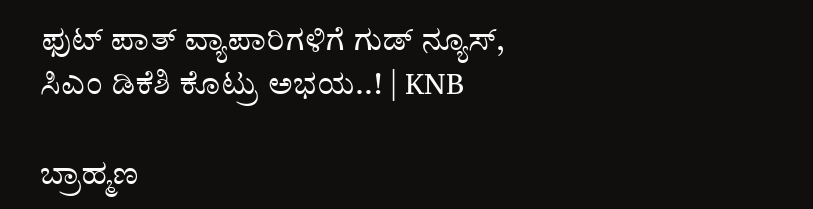ಫುಟ್‌ ಪಾತ್‌ ವ್ಯಾಪಾರಿಗಳಿಗೆ ಗುಡ್‌ ನ್ಯೂಸ್, ಸಿಎಂ ಡಿಕೆಶಿ ಕೊಟ್ರು ಅಭಯ..! | KNB

ಬ್ರಾಹ್ಮಣ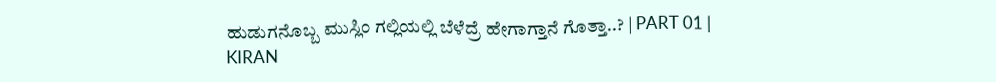ಹುಡುಗನೊಬ್ಬ ಮುಸ್ಲಿಂ ಗಲ್ಲಿಯಲ್ಲಿ ಬೆಳೆದ್ರೆ ಹೇಗಾಗ್ತಾನೆ ಗೊತ್ತಾ..? | PART 01 | KIRAN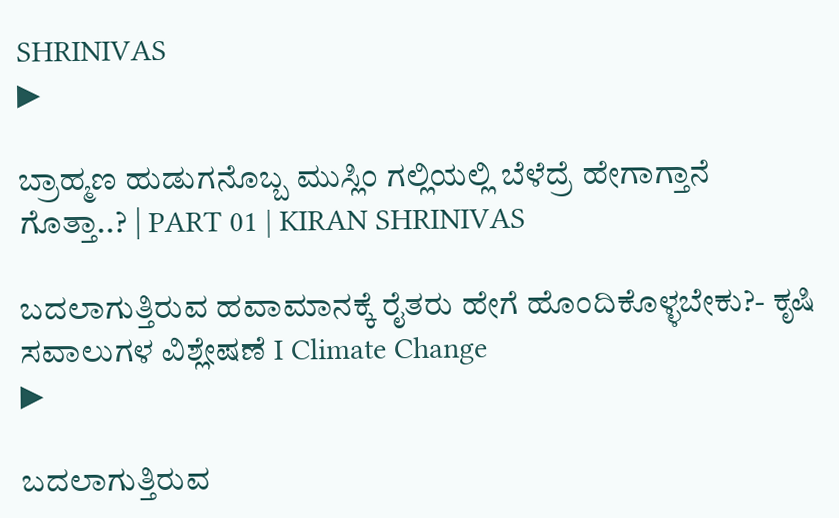SHRINIVAS
▶

ಬ್ರಾಹ್ಮಣ ಹುಡುಗನೊಬ್ಬ ಮುಸ್ಲಿಂ ಗಲ್ಲಿಯಲ್ಲಿ ಬೆಳೆದ್ರೆ ಹೇಗಾಗ್ತಾನೆ ಗೊತ್ತಾ..? | PART 01 | KIRAN SHRINIVAS

ಬದಲಾಗುತ್ತಿರುವ ಹವಾಮಾನಕ್ಕೆ ರೈತರು ಹೇಗೆ ಹೊಂದಿಕೊಳ್ಳಬೇಕು?- ಕೃಷಿ ಸವಾಲುಗಳ ವಿಶ್ಲೇಷಣೆ I Climate Change
▶

ಬದಲಾಗುತ್ತಿರುವ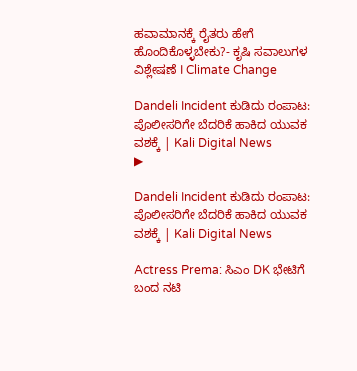ಹವಾಮಾನಕ್ಕೆ ರೈತರು ಹೇಗೆ ಹೊಂದಿಕೊಳ್ಳಬೇಕು?- ಕೃಷಿ ಸವಾಲುಗಳ ವಿಶ್ಲೇಷಣೆ I Climate Change

Dandeli Incident ಕುಡಿದು ರಂಪಾಟ: ಪೊಲೀಸರಿಗೇ ಬೆದರಿಕೆ ಹಾಕಿದ ಯುವಕ ವಶಕ್ಕೆ | Kali Digital News
▶

Dandeli Incident ಕುಡಿದು ರಂಪಾಟ: ಪೊಲೀಸರಿಗೇ ಬೆದರಿಕೆ ಹಾಕಿದ ಯುವಕ ವಶಕ್ಕೆ | Kali Digital News

Actress Prema: ಸಿಎಂ DK ಭೇಟಿಗೆ ಬಂದ ನಟಿ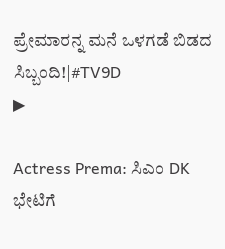ಪ್ರೇಮಾರನ್ನ ಮನೆ ಒಳಗಡೆ ಬಿಡದ ಸಿಬ್ಬಂದಿ!|#TV9D
▶

Actress Prema: ಸಿಎಂ DK ಭೇಟಿಗೆ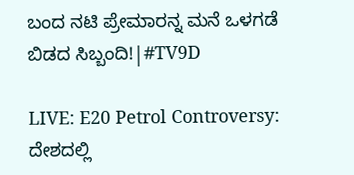ಬಂದ ನಟಿ ಪ್ರೇಮಾರನ್ನ ಮನೆ ಒಳಗಡೆ ಬಿಡದ ಸಿಬ್ಬಂದಿ!|#TV9D

LIVE: E20 Petrol Controversy: ದೇಶದಲ್ಲಿ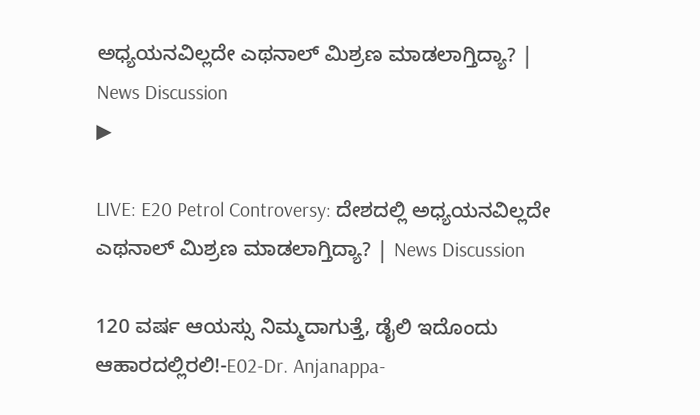ಅಧ್ಯಯನವಿಲ್ಲದೇ ಎಥನಾಲ್ ಮಿಶ್ರಣ ಮಾಡಲಾಗ್ತಿದ್ಯಾ? | News Discussion
▶

LIVE: E20 Petrol Controversy: ದೇಶದಲ್ಲಿ ಅಧ್ಯಯನವಿಲ್ಲದೇ ಎಥನಾಲ್ ಮಿಶ್ರಣ ಮಾಡಲಾಗ್ತಿದ್ಯಾ? | News Discussion

120 ವರ್ಷ ಆಯಸ್ಸು ನಿಮ್ಮದಾಗುತ್ತೆ, ಡೈಲಿ ಇದೊಂದು ಆಹಾರದಲ್ಲಿರಲಿ!-E02-Dr. Anjanappa-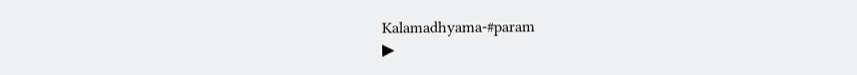Kalamadhyama-#param
▶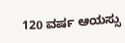120 ವರ್ಷ ಆಯಸ್ಸು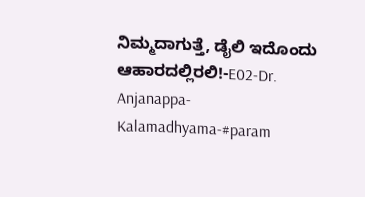ನಿಮ್ಮದಾಗುತ್ತೆ, ಡೈಲಿ ಇದೊಂದು ಆಹಾರದಲ್ಲಿರಲಿ!-E02-Dr. Anjanappa-Kalamadhyama-#param